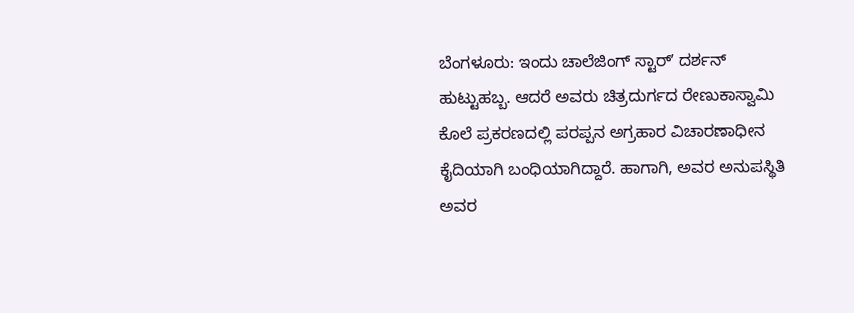ಬೆಂಗಳೂರು: ಇಂದು ಚಾಲೆಜಿಂಗ್ ಸ್ಟಾರ್ʼ ದರ್ಶನ್ ಹುಟ್ಟುಹಬ್ಬ. ಆದರೆ ಅವರು ಚಿತ್ರದುರ್ಗದ ರೇಣುಕಾಸ್ವಾಮಿ ಕೊಲೆ ಪ್ರಕರಣದಲ್ಲಿ ಪರಪ್ಪನ ಅಗ್ರಹಾರ ವಿಚಾರಣಾಧೀನ ಕೈದಿಯಾಗಿ ಬಂಧಿಯಾಗಿದ್ದಾರೆ. ಹಾಗಾಗಿ, ಅವರ ಅನುಪಸ್ಥಿತಿ ಅವರ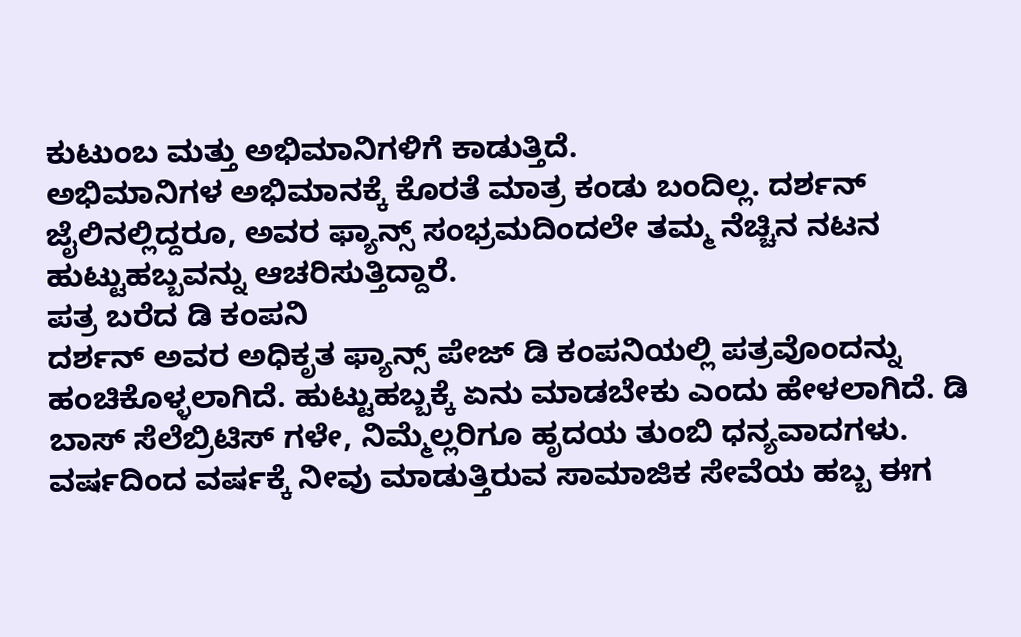ಕುಟುಂಬ ಮತ್ತು ಅಭಿಮಾನಿಗಳಿಗೆ ಕಾಡುತ್ತಿದೆ.
ಅಭಿಮಾನಿಗಳ ಅಭಿಮಾನಕ್ಕೆ ಕೊರತೆ ಮಾತ್ರ ಕಂಡು ಬಂದಿಲ್ಲ. ದರ್ಶನ್ ಜೈಲಿನಲ್ಲಿದ್ದರೂ, ಅವರ ಫ್ಯಾನ್ಸ್ ಸಂಭ್ರಮದಿಂದಲೇ ತಮ್ಮ ನೆಚ್ಚಿನ ನಟನ ಹುಟ್ಟುಹಬ್ಬವನ್ನು ಆಚರಿಸುತ್ತಿದ್ದಾರೆ.
ಪತ್ರ ಬರೆದ ಡಿ ಕಂಪನಿ
ದರ್ಶನ್ ಅವರ ಅಧಿಕೃತ ಫ್ಯಾನ್ಸ್ ಪೇಜ್ ಡಿ ಕಂಪನಿಯಲ್ಲಿ ಪತ್ರವೊಂದನ್ನು ಹಂಚಿಕೊಳ್ಳಲಾಗಿದೆ. ಹುಟ್ಟುಹಬ್ಬಕ್ಕೆ ಏನು ಮಾಡಬೇಕು ಎಂದು ಹೇಳಲಾಗಿದೆ. ಡಿ ಬಾಸ್ ಸೆಲೆಬ್ರಿಟಿಸ್ ಗಳೇ, ನಿಮ್ಮೆಲ್ಲರಿಗೂ ಹೃದಯ ತುಂಬಿ ಧನ್ಯವಾದಗಳು. ವರ್ಷದಿಂದ ವರ್ಷಕ್ಕೆ ನೀವು ಮಾಡುತ್ತಿರುವ ಸಾಮಾಜಿಕ ಸೇವೆಯ ಹಬ್ಬ ಈಗ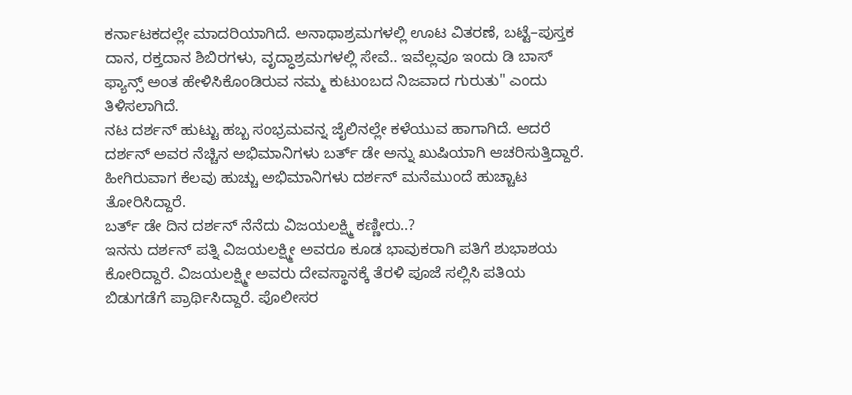ಕರ್ನಾಟಕದಲ್ಲೇ ಮಾದರಿಯಾಗಿದೆ. ಅನಾಥಾಶ್ರಮಗಳಲ್ಲಿ ಊಟ ವಿತರಣೆ, ಬಟ್ಟೆ–ಪುಸ್ತಕ ದಾನ, ರಕ್ತದಾನ ಶಿಬಿರಗಳು, ವೃದ್ಧಾಶ್ರಮಗಳಲ್ಲಿ ಸೇವೆ.. ಇವೆಲ್ಲವೂ ಇಂದು ಡಿ ಬಾಸ್ ಫ್ಯಾನ್ಸ್ ಅಂತ ಹೇಳಿಸಿಕೊಂಡಿರುವ ನಮ್ಮ ಕುಟುಂಬದ ನಿಜವಾದ ಗುರುತು" ಎಂದು ತಿಳಿಸಲಾಗಿದೆ.
ನಟ ದರ್ಶನ್ ಹುಟ್ಟು ಹಬ್ಬ ಸಂಭ್ರಮವನ್ನ ಜೈಲಿನಲ್ಲೇ ಕಳೆಯುವ ಹಾಗಾಗಿದೆ. ಆದರೆ ದರ್ಶನ್ ಅವರ ನೆಚ್ಚಿನ ಅಭಿಮಾನಿಗಳು ಬರ್ತ್ ಡೇ ಅನ್ನು ಖುಷಿಯಾಗಿ ಆಚರಿಸುತ್ತಿದ್ದಾರೆ. ಹೀಗಿರುವಾಗ ಕೆಲವು ಹುಚ್ಚು ಅಭಿಮಾನಿಗಳು ದರ್ಶನ್ ಮನೆಮುಂದೆ ಹುಚ್ಚಾಟ ತೋರಿಸಿದ್ದಾರೆ.
ಬರ್ತ್ ಡೇ ದಿನ ದರ್ಶನ್ ನೆನೆದು ವಿಜಯಲಕ್ಷ್ಮಿ ಕಣ್ಣೀರು..?
ಇನನು ದರ್ಶನ್ ಪತ್ನಿ ವಿಜಯಲಕ್ಷ್ಮೀ ಅವರೂ ಕೂಡ ಭಾವುಕರಾಗಿ ಪತಿಗೆ ಶುಭಾಶಯ ಕೋರಿದ್ದಾರೆ. ವಿಜಯಲಕ್ಷ್ಮೀ ಅವರು ದೇವಸ್ಥಾನಕ್ಕೆ ತೆರಳಿ ಪೂಜೆ ಸಲ್ಲಿಸಿ ಪತಿಯ ಬಿಡುಗಡೆಗೆ ಪ್ರಾರ್ಥಿಸಿದ್ದಾರೆ. ಪೊಲೀಸರ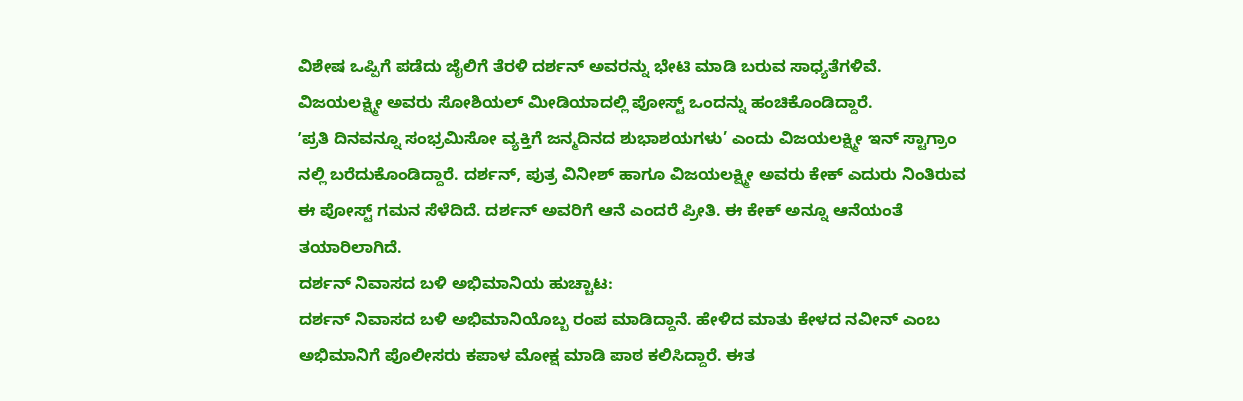ವಿಶೇಷ ಒಪ್ಪಿಗೆ ಪಡೆದು ಜೈಲಿಗೆ ತೆರಳಿ ದರ್ಶನ್ ಅವರನ್ನು ಭೇಟಿ ಮಾಡಿ ಬರುವ ಸಾಧ್ಯತೆಗಳಿವೆ.
ವಿಜಯಲಕ್ಷ್ಮೀ ಅವರು ಸೋಶಿಯಲ್ ಮೀಡಿಯಾದಲ್ಲಿ ಪೋಸ್ಟ್ ಒಂದನ್ನು ಹಂಚಿಕೊಂಡಿದ್ದಾರೆ.
ʼಪ್ರತಿ ದಿನವನ್ನೂ ಸಂಭ್ರಮಿಸೋ ವ್ಯಕ್ತಿಗೆ ಜನ್ಮದಿನದ ಶುಭಾಶಯಗಳು’ ಎಂದು ವಿಜಯಲಕ್ಷ್ಮೀ ಇನ್ ಸ್ಟಾಗ್ರಾಂ ನಲ್ಲಿ ಬರೆದುಕೊಂಡಿದ್ದಾರೆ. ದರ್ಶನ್, ಪುತ್ರ ವಿನೀಶ್ ಹಾಗೂ ವಿಜಯಲಕ್ಷ್ಮೀ ಅವರು ಕೇಕ್ ಎದುರು ನಿಂತಿರುವ ಈ ಪೋಸ್ಟ್ ಗಮನ ಸೆಳೆದಿದೆ. ದರ್ಶನ್ ಅವರಿಗೆ ಆನೆ ಎಂದರೆ ಪ್ರೀತಿ. ಈ ಕೇಕ್ ಅನ್ನೂ ಆನೆಯಂತೆ ತಯಾರಿಲಾಗಿದೆ.
ದರ್ಶನ್ ನಿವಾಸದ ಬಳಿ ಅಭಿಮಾನಿಯ ಹುಚ್ಚಾಟ:
ದರ್ಶನ್ ನಿವಾಸದ ಬಳಿ ಅಭಿಮಾನಿಯೊಬ್ಬ ರಂಪ ಮಾಡಿದ್ದಾನೆ. ಹೇಳಿದ ಮಾತು ಕೇಳದ ನವೀನ್ ಎಂಬ ಅಭಿಮಾನಿಗೆ ಪೊಲೀಸರು ಕಪಾಳ ಮೋಕ್ಷ ಮಾಡಿ ಪಾಠ ಕಲಿಸಿದ್ದಾರೆ. ಈತ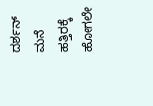ದರ್ಶನ್ ಮನೆ ಹತ್ತಿರಕ್ಕೆ ಹೋಗಲೇ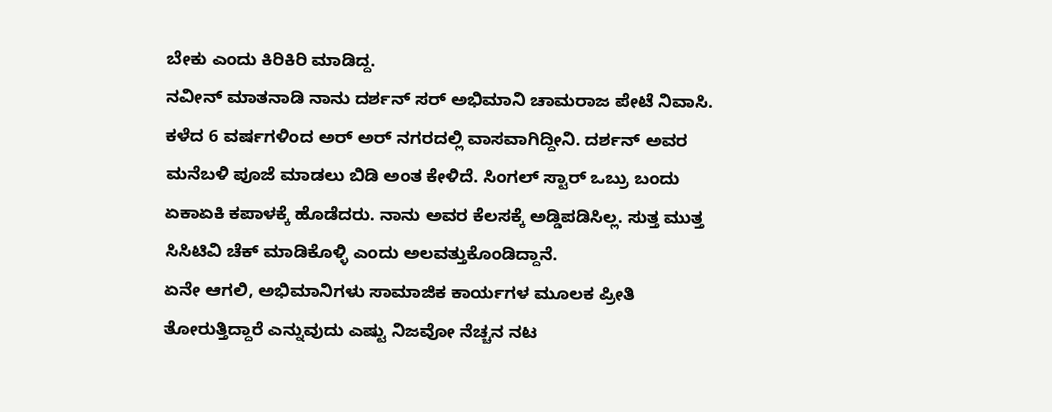ಬೇಕು ಎಂದು ಕಿರಿಕಿರಿ ಮಾಡಿದ್ದ.
ನವೀನ್ ಮಾತನಾಡಿ ನಾನು ದರ್ಶನ್ ಸರ್ ಅಭಿಮಾನಿ ಚಾಮರಾಜ ಪೇಟೆ ನಿವಾಸಿ. ಕಳೆದ 6 ವರ್ಷಗಳಿಂದ ಅರ್ ಅರ್ ನಗರದಲ್ಲಿ ವಾಸವಾಗಿದ್ದೀನಿ. ದರ್ಶನ್ ಅವರ ಮನೆಬಳಿ ಪೂಜೆ ಮಾಡಲು ಬಿಡಿ ಅಂತ ಕೇಳಿದೆ. ಸಿಂಗಲ್ ಸ್ಟಾರ್ ಒಬ್ರು ಬಂದು ಏಕಾಏಕಿ ಕಪಾಳಕ್ಕೆ ಹೊಡೆದರು. ನಾನು ಅವರ ಕೆಲಸಕ್ಕೆ ಅಡ್ಡಿಪಡಿಸಿಲ್ಲ. ಸುತ್ತ ಮುತ್ತ ಸಿಸಿಟಿವಿ ಚೆಕ್ ಮಾಡಿಕೊಳ್ಳಿ ಎಂದು ಅಲವತ್ತುಕೊಂಡಿದ್ದಾನೆ.
ಏನೇ ಆಗಲಿ, ಅಭಿಮಾನಿಗಳು ಸಾಮಾಜಿಕ ಕಾರ್ಯಗಳ ಮೂಲಕ ಪ್ರೀತಿ ತೋರುತ್ತಿದ್ದಾರೆ ಎನ್ನುವುದು ಎಷ್ಟು ನಿಜವೋ ನೆಚ್ಚನ ನಟ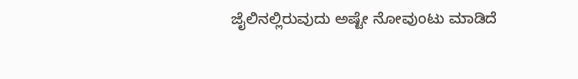ಜೈಲಿನಲ್ಲಿರುವುದು ಅಷ್ಟೇ ನೋವುಂಟು ಮಾಡಿದೆ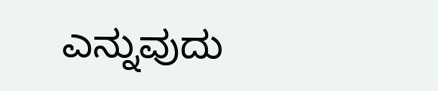ಎನ್ನುವುದು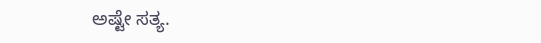ಅಷ್ಟೇ ಸತ್ಯ.